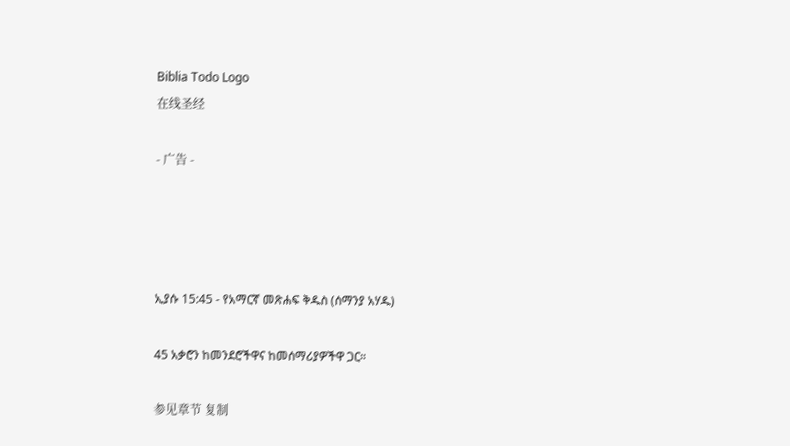Biblia Todo Logo
在线圣经

- 广告 -




ኢያሱ 15:45 - የአማርኛ መጽሐፍ ቅዱስ (ሰማንያ አሃዱ)

45 አቃሮን ከመንደሮችዋና ከመሰማሪያዎችዋ ጋር።

参见章节 复制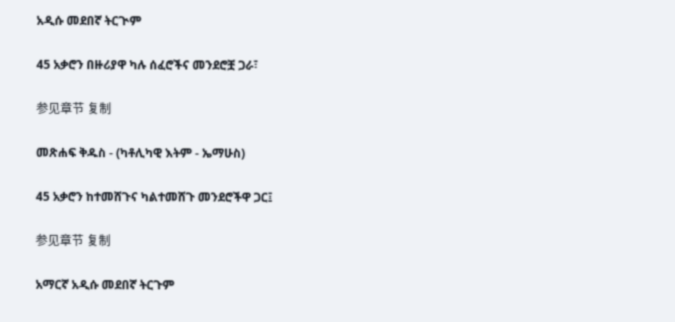አዲሱ መደበኛ ትርጒም

45 አቃሮን በዙሪያዋ ካሉ ሰፈሮችና መንደሮቿ ጋራ፣

参见章节 复制

መጽሐፍ ቅዱስ - (ካቶሊካዊ እትም - ኤማሁስ)

45 አቃሮን ከተመሸጉና ካልተመሸጉ መንደሮችዋ ጋር፤

参见章节 复制

አማርኛ አዲሱ መደበኛ ትርጉም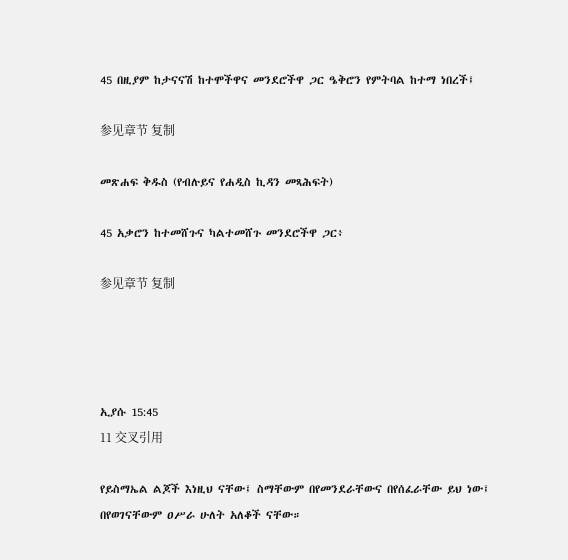45 በዚያም ከታናናሽ ከተሞችዋና መንደሮችዋ ጋር ዔቅሮን የምትባል ከተማ ነበረች፤

参见章节 复制

መጽሐፍ ቅዱስ (የብሉይና የሐዲስ ኪዳን መጻሕፍት)

45 አቃሮን ከተመሸጉና ካልተመሸጉ መንደሮችዋ ጋር፥

参见章节 复制




ኢያሱ 15:45
11 交叉引用

የይስማኤል ልጆች እነዚህ ናቸው፤ ስማቸውም በየመንደራቸውና በየሰፈራቸው ይህ ነው፤ በየወገናቸውም ዐሥራ ሁለት አለቆች ናቸው።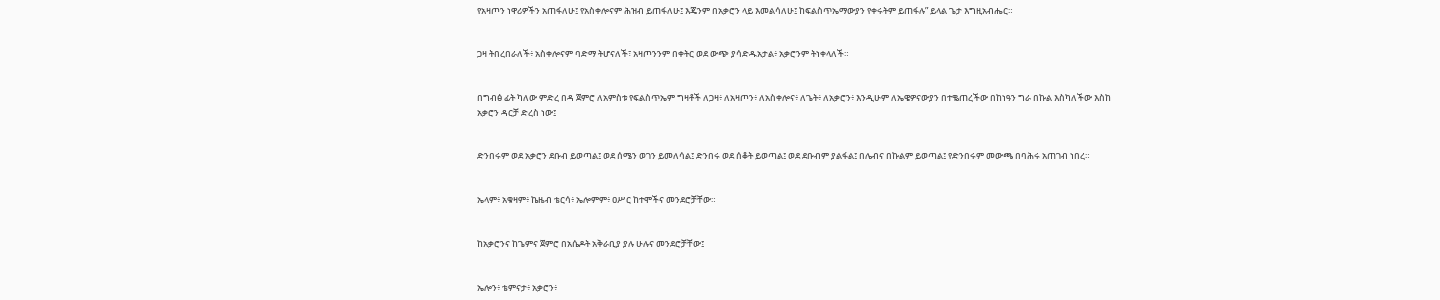የአዛጦን ነዋሪዎችን አጠፋለሁ፤ የአስቀሎናም ሕዝብ ይጠፋለሁ፤ እጄንም በአቃሮን ላይ እመልሳለሁ፤ ከፍልስጥኤማውያን የቀሩትም ይጠፋሉ” ይላል ጌታ እግዚአብሔር።


ጋዛ ትበረበራለች፥ አስቀሎናም ባድማ ትሆናለች፣ አዛጦንንም በቀትር ወደ ውጭ ያሳድዱአታል፥ አቃሮንም ትነቀላለች።


በግብፅ ፊት ካለው ምድረ በዳ ጀምሮ ለአምስቱ የፍልስጥኤም ግዛቶች ለጋዛ፥ ለአዛጦን፥ ለአስቀሎና፥ ለጌት፥ ለአቃሮን፥ እንዲሁም ለኤዌዎናውያን በተቈጠረችው በከነዓን ግራ በኩል እስካለችው እስከ አቃሮን ዳርቻ ድረስ ነው፤


ድንበሩም ወደ አቃሮን ደቡብ ይወጣል፤ ወደ ሰሜን ወገን ይመለሳል፤ ድንበሩ ወደ ሰቆት ይወጣል፤ ወደ ደቡብም ያልፋል፤ በሌብና በኩልም ይወጣል፤ የድንበሩም መውጫ በባሕሩ አጠገብ ነበረ።


ኤላም፥ አቁዛም፥ ኬዜብ ቴርሳ፥ ኤሎምም፥ ዐሥር ከተሞችና መንደሮቻቸው።


ከአቃሮንና ከጌምና ጀምሮ በአሴዶት አቅራቢያ ያሉ ሁሉና መንደሮቻቸው፤


ኤሎን፥ ቴምናታ፥ አቃሮን፥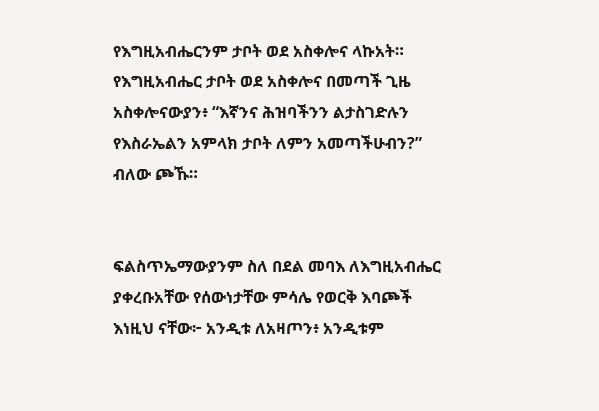የእግዚአብሔርንም ታቦት ወደ አስቀሎና ላኩአት። የእግዚአብሔር ታቦት ወደ አስቀሎና በመጣች ጊዜ አስቀሎናውያን፥ “እኛንና ሕዝባችንን ልታስገድሉን የእስራኤልን አምላክ ታቦት ለምን አመጣችሁብን?” ብለው ጮኹ።


ፍልስጥኤማውያንም ስለ በደል መባእ ለእግዚአብሔር ያቀረቡአቸው የሰውነታቸው ምሳሌ የወርቅ እባጮች እነዚህ ናቸው፦ አንዲቱ ለአዛጦን፥ አንዲቱም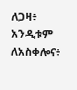ለጋዛ፥ አንዲቱም ለአስቀሎና፥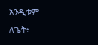አንዲቱም ለጌት፥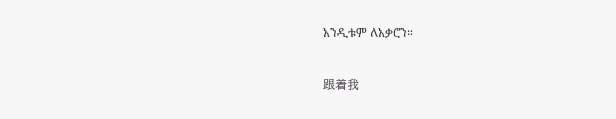አንዲቱም ለአቃሮን።


跟着我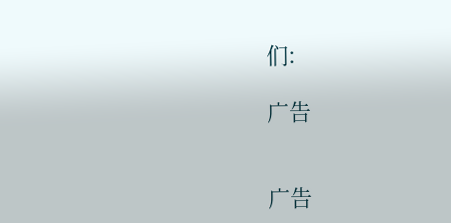们:

广告


广告